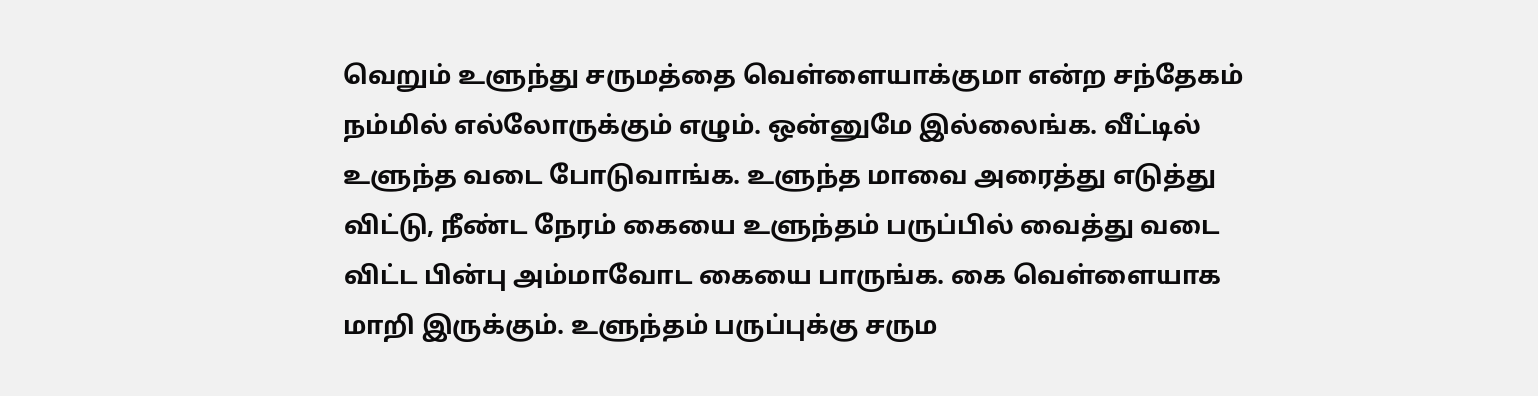வெறும் உளுந்து சருமத்தை வெள்ளையாக்குமா என்ற சந்தேகம் நம்மில் எல்லோருக்கும் எழும். ஒன்னுமே இல்லைங்க. வீட்டில் உளுந்த வடை போடுவாங்க. உளுந்த மாவை அரைத்து எடுத்து விட்டு, நீண்ட நேரம் கையை உளுந்தம் பருப்பில் வைத்து வடை விட்ட பின்பு அம்மாவோட கையை பாருங்க. கை வெள்ளையாக மாறி இருக்கும். உளுந்தம் பருப்புக்கு சரும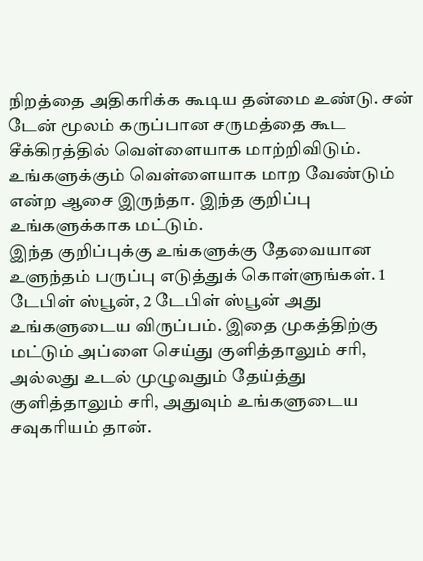நிறத்தை அதிகரிக்க கூடிய தன்மை உண்டு. சன் டேன் மூலம் கருப்பான சருமத்தை கூட சீக்கிரத்தில் வெள்ளையாக மாற்றிவிடும். உங்களுக்கும் வெள்ளையாக மாற வேண்டும் என்ற ஆசை இருந்தா. இந்த குறிப்பு உங்களுக்காக மட்டும்.
இந்த குறிப்புக்கு உங்களுக்கு தேவையான உளுந்தம் பருப்பு எடுத்துக் கொள்ளுங்கள். 1 டேபிள் ஸ்பூன், 2 டேபிள் ஸ்பூன் அது உங்களுடைய விருப்பம். இதை முகத்திற்கு மட்டும் அப்ளை செய்து குளித்தாலும் சரி, அல்லது உடல் முழுவதும் தேய்த்து குளித்தாலும் சரி, அதுவும் உங்களுடைய சவுகரியம் தான்.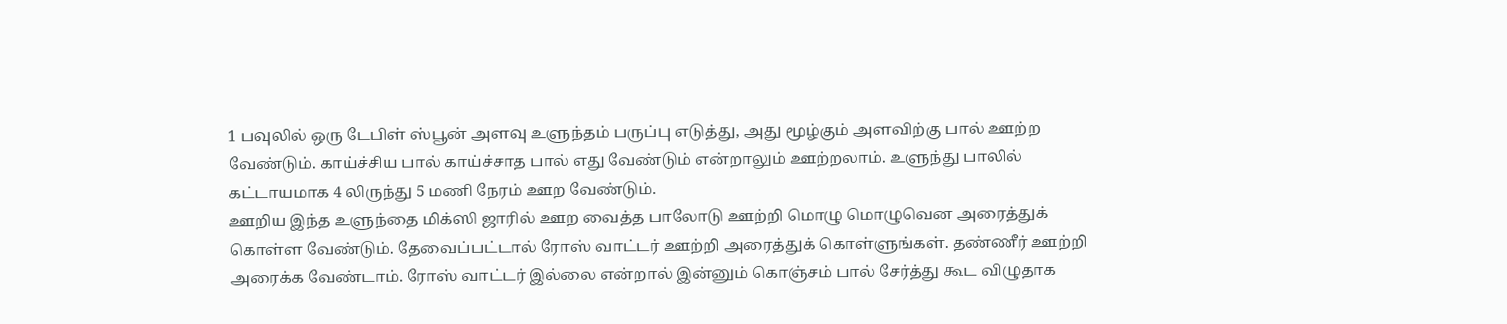1 பவுலில் ஒரு டேபிள் ஸ்பூன் அளவு உளுந்தம் பருப்பு எடுத்து, அது மூழ்கும் அளவிற்கு பால் ஊற்ற வேண்டும். காய்ச்சிய பால் காய்ச்சாத பால் எது வேண்டும் என்றாலும் ஊற்றலாம். உளுந்து பாலில் கட்டாயமாக 4 லிருந்து 5 மணி நேரம் ஊற வேண்டும்.
ஊறிய இந்த உளுந்தை மிக்ஸி ஜாரில் ஊற வைத்த பாலோடு ஊற்றி மொழு மொழுவென அரைத்துக் கொள்ள வேண்டும். தேவைப்பட்டால் ரோஸ் வாட்டர் ஊற்றி அரைத்துக் கொள்ளுங்கள். தண்ணீர் ஊற்றி அரைக்க வேண்டாம். ரோஸ் வாட்டர் இல்லை என்றால் இன்னும் கொஞ்சம் பால் சேர்த்து கூட விழுதாக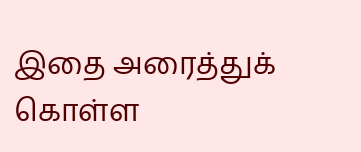இதை அரைத்துக் கொள்ள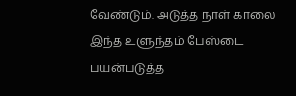வேண்டும். அடுத்த நாள் காலை இந்த உளுந்தம் பேஸ்டை பயன்படுத்த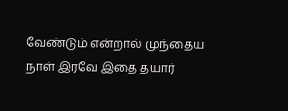வேண்டும் என்றால் முந்தைய நாள் இரவே இதை தயார்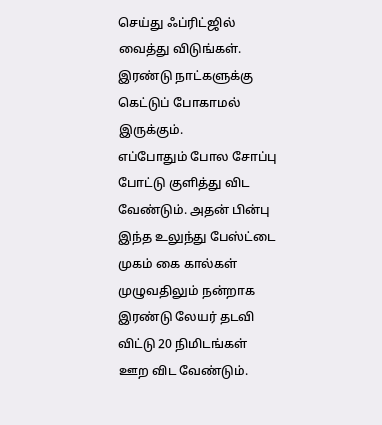செய்து ஃப்ரிட்ஜில் வைத்து விடுங்கள். இரண்டு நாட்களுக்கு கெட்டுப் போகாமல் இருக்கும்.
எப்போதும் போல சோப்பு போட்டு குளித்து விட வேண்டும். அதன் பின்பு இந்த உலுந்து பேஸ்ட்டை முகம் கை கால்கள் முழுவதிலும் நன்றாக இரண்டு லேயர் தடவி விட்டு 20 நிமிடங்கள் ஊற விட வேண்டும்.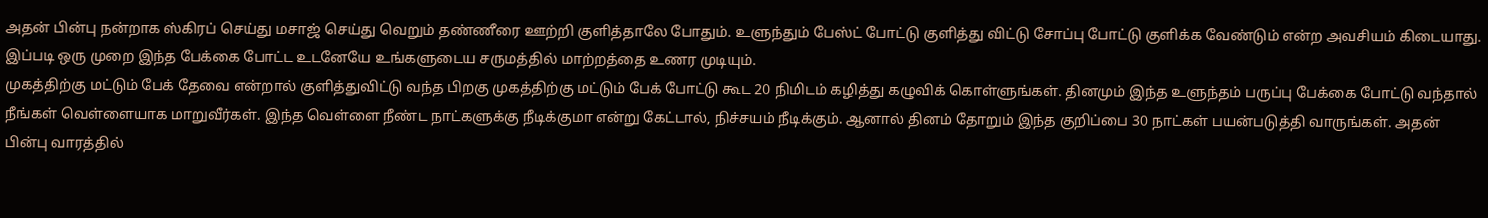அதன் பின்பு நன்றாக ஸ்கிரப் செய்து மசாஜ் செய்து வெறும் தண்ணீரை ஊற்றி குளித்தாலே போதும். உளுந்தும் பேஸ்ட் போட்டு குளித்து விட்டு சோப்பு போட்டு குளிக்க வேண்டும் என்ற அவசியம் கிடையாது. இப்படி ஒரு முறை இந்த பேக்கை போட்ட உடனேயே உங்களுடைய சருமத்தில் மாற்றத்தை உணர முடியும்.
முகத்திற்கு மட்டும் பேக் தேவை என்றால் குளித்துவிட்டு வந்த பிறகு முகத்திற்கு மட்டும் பேக் போட்டு கூட 20 நிமிடம் கழித்து கழுவிக் கொள்ளுங்கள். தினமும் இந்த உளுந்தம் பருப்பு பேக்கை போட்டு வந்தால் நீங்கள் வெள்ளையாக மாறுவீர்கள். இந்த வெள்ளை நீண்ட நாட்களுக்கு நீடிக்குமா என்று கேட்டால், நிச்சயம் நீடிக்கும். ஆனால் தினம் தோறும் இந்த குறிப்பை 30 நாட்கள் பயன்படுத்தி வாருங்கள். அதன் பின்பு வாரத்தில்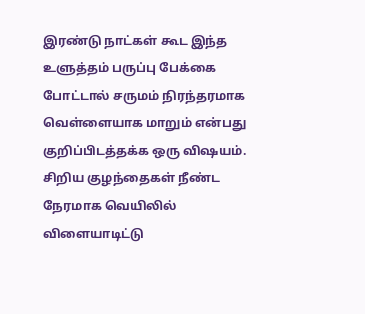இரண்டு நாட்கள் கூட இந்த உளுத்தம் பருப்பு பேக்கை போட்டால் சருமம் நிரந்தரமாக வெள்ளையாக மாறும் என்பது குறிப்பிடத்தக்க ஒரு விஷயம்.
சிறிய குழந்தைகள் நீண்ட நேரமாக வெயிலில் விளையாடிட்டு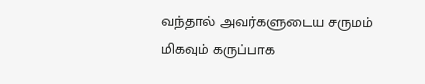வந்தால் அவர்களுடைய சருமம் மிகவும் கருப்பாக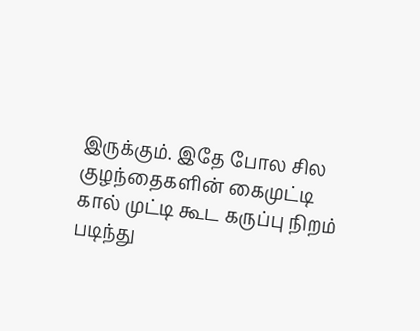இருக்கும். இதே போல சில குழந்தைகளின் கைமுட்டி கால் முட்டி கூட கருப்பு நிறம் படிந்து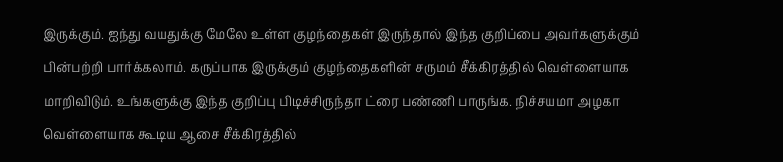இருக்கும். ஐந்து வயதுக்கு மேலே உள்ள குழந்தைகள் இருந்தால் இந்த குறிப்பை அவர்களுக்கும் பின்பற்றி பார்க்கலாம். கருப்பாக இருக்கும் குழந்தைகளின் சருமம் சீக்கிரத்தில் வெள்ளையாக மாறிவிடும். உங்களுக்கு இந்த குறிப்பு பிடிச்சிருந்தா ட்ரை பண்ணி பாருங்க. நிச்சயமா அழகா வெள்ளையாக கூடிய ஆசை சீக்கிரத்தில்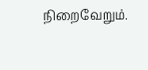நிறைவேறும்.